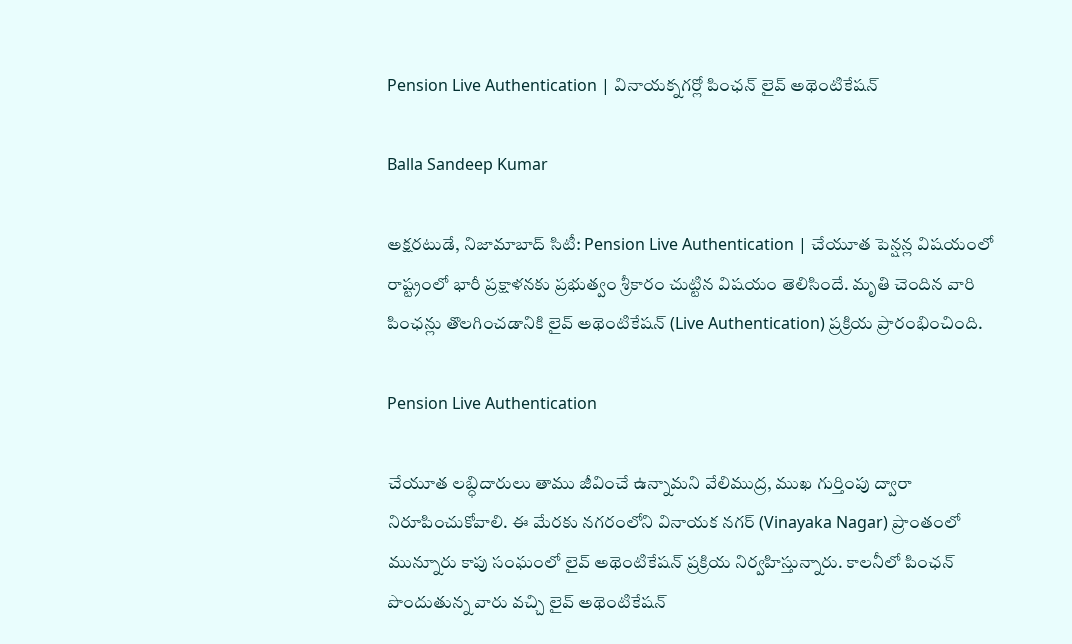Pension Live Authentication | వినాయక్నగర్లో పింఛన్ లైవ్ అథెంటికేషన్

Balla Sandeep Kumar

అక్షరటుడే, నిజామాబాద్ సిటీ: Pension Live Authentication | చేయూత పెన్షన్ల విషయంలో రాష్ట్రంలో భారీ ప్రక్షాళనకు ప్రభుత్వం శ్రీకారం చుట్టిన విషయం తెలిసిందే. మృతి చెందిన వారి పింఛన్లు తొలగించడానికి లైవ్ అథెంటికేషన్ (Live Authentication) ప్రక్రియ ప్రారంభించింది.

Pension Live Authentication

చేయూత లబ్ధిదారులు తాము జీవించే ఉన్నామని వేలిముద్ర, ముఖ గుర్తింపు ద్వారా నిరూపించుకోవాలి. ఈ మేరకు నగరంలోని వినాయక నగర్ (Vinayaka Nagar) ప్రాంతంలో మున్నూరు కాపు సంఘంలో లైవ్ అథెంటికేషన్ ప్రక్రియ నిర్వహిస్తున్నారు. కాలనీలో పింఛన్ పొందుతున్న వారు వచ్చి లైవ్ అథెంటికేషన్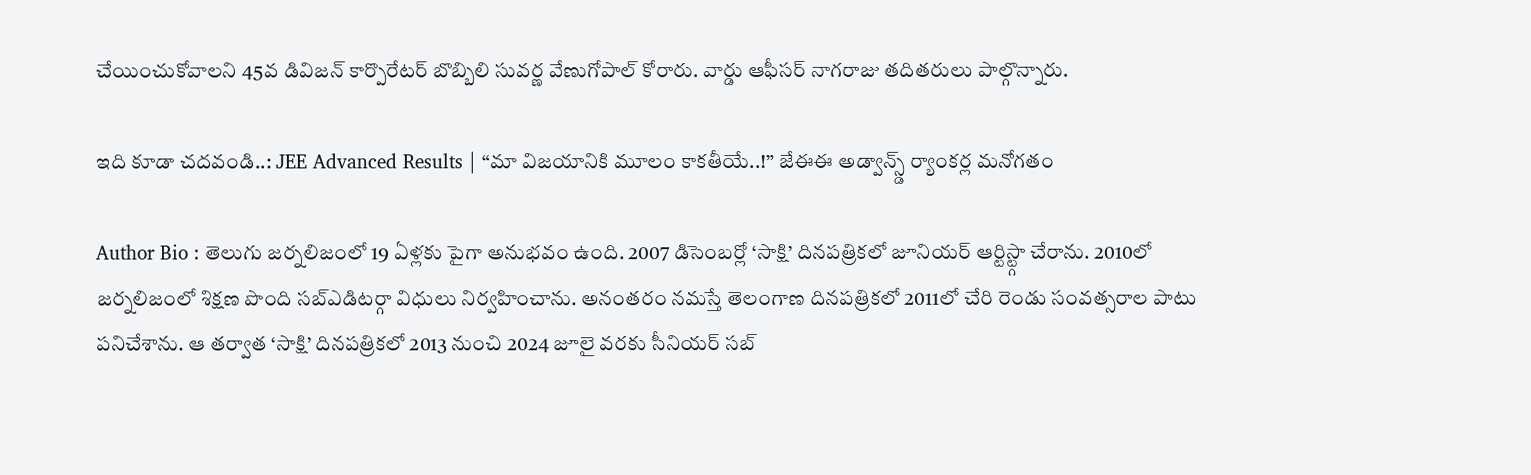చేయించుకోవాలని 45వ డివిజన్ కార్పొరేటర్ బొబ్బిలి సువర్ణ వేణుగోపాల్ కోరారు. వార్డు ఆఫీసర్ నాగరాజు తదితరులు పాల్గొన్నారు.

ఇది కూడా చదవండి..: JEE Advanced Results | “మా విజయానికి మూలం కాకతీయే..!” జేఈఈ అడ్వాన్స్డ్ ర్యాంకర్ల మనోగతం

Author Bio : తెలుగు జర్నలిజంలో 19 ఏళ్లకు పైగా అనుభవం ఉంది. 2007 డిసెంబర్లో ‘సాక్షి’ దినపత్రికలో జూనియర్ ఆర్టిస్ట్గా చేరాను. 2010లో జర్నలిజంలో శిక్షణ పొంది సబ్ఎడిటర్గా విధులు నిర్వహించాను. అనంతరం నమస్తే తెలంగాణ దినపత్రికలో 2011లో చేరి రెండు సంవత్సరాల పాటు పనిచేశాను. ఆ తర్వాత ‘సాక్షి’ దినపత్రికలో 2013 నుంచి 2024 జూలై వరకు సీనియర్ సబ్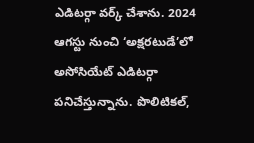ఎడిటర్గా వర్క్ చేశాను. 2024 ఆగస్టు నుంచి ‘అక్షరటుడే’లో అసోసియేట్ ఎడిటర్గా పనిచేస్తున్నాను. పొలిటికల్,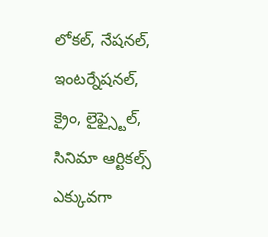లోకల్, నేషనల్, ఇంటర్నేషనల్, క్రైం, లైఫ్స్టైల్, సినిమా ఆర్టికల్స్ ఎక్కువగా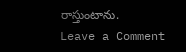రాస్తుంటాను.
Leave a Comment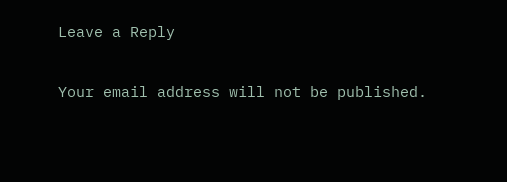Leave a Reply

Your email address will not be published.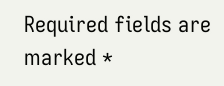Required fields are marked *